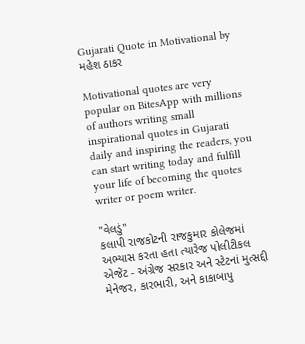Gujarati Quote in Motivational by મહેશ ઠાકર

Motivational quotes are very popular on BitesApp with millions of authors writing small inspirational quotes in Gujarati daily and inspiring the readers, you can start writing today and fulfill your life of becoming the quotes writer or poem writer.

''વેલડું''
કલાપી રાજકોટની રાજકુમાર કોલેજમાં અભ્યાસ કરતા હતા ત્યારેજ પોલીટીકલ એજેંટ - અંગ્રેજ સરકાર અને સ્ટેટનાં મુત્સદ્દી મેનેજર, કારભારી, અને કાકાબાપુ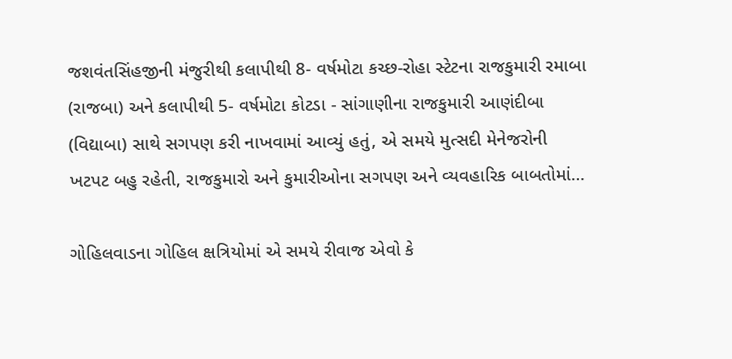જશવંતસિંહજીની મંજુરીથી કલાપીથી 8- વર્ષમોટા કચ્છ-રોહા સ્ટેટના રાજકુમારી રમાબા (રાજબા) અને કલાપીથી 5- વર્ષમોટા કોટડા - સાંગાણીના રાજકુમારી આણંદીબા (વિદ્યાબા) સાથે સગપણ કરી નાખવામાં આવ્યું હતું, એ સમયે મુત્સદી મેનેજરોની ખટપટ બહુ રહેતી, રાજકુમારો અને કુમારીઓના સગપણ અને વ્યવહારિક બાબતોમાં…

ગોહિલવાડના ગોહિલ ક્ષત્રિયોમાં એ સમયે રીવાજ એવો કે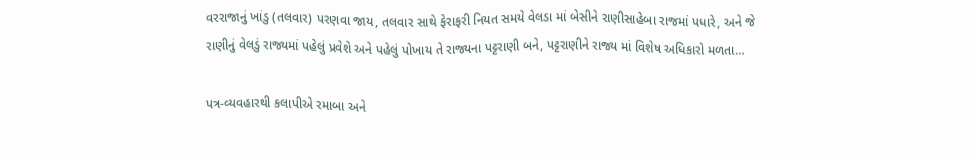વરરાજાનું ખાંડુ (તલવાર) પરણવા જાય, તલવાર સાથે ફેરાફરી નિયત સમયે વેલડા માં બેસીને રાણીસાહેબા રાજમાં પધારે, અને જે રાણીનું વેલડું રાજ્યમાં પહેલું પ્રવેશે અને પહેલું પોખાય તે રાજ્યના પટ્ટરાણી બને, પટ્ટરાણીને રાજ્ય માં વિશેષ અધિકારો મળતા…

પત્ર-વ્યવહારથી કલાપીએ રમાબા અને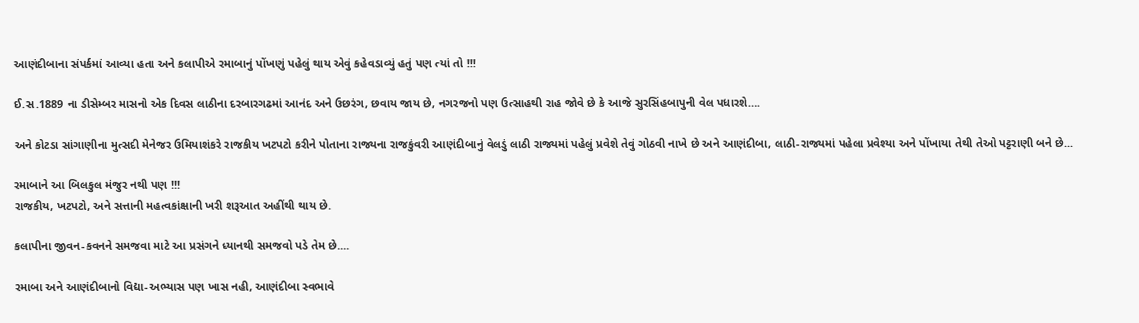આણંદીબાના સંપર્કમાં આવ્યા હતા અને કલાપીએ રમાબાનું પોંખણું પહેલું થાય એવું કહેવડાવ્યું હતું પણ ત્યાં તો !!!

ઈ.સ.1889 ના ડીસેમ્બર માસનો એક દિવસ લાઠીના દરબારગઢમાં આનંદ અને ઉછરંગ, છવાય જાય છે, નગરજનો પણ ઉત્સાહથી રાહ જોવે છે કે આજે સુરસિંહબાપુની વેલ પધારશે….

અને કોટડા સાંગાણીના મુત્સદી મેનેજર ઉમિયાશંકરે રાજકીય ખટપટો કરીને પોતાના રાજ્યના રાજકુંવરી આણંદીબાનું વેલડું લાઠી રાજ્યમાં પહેલું પ્રવેશે તેવું ગોઠવી નાખે છે અને આણંદીબા, લાઠી-રાજ્યમાં પહેલા પ્રવેશ્યા અને પોંખાયા તેથી તેઓ પટ્ટરાણી બને છે...

રમાબાને આ બિલકુલ મંજુર નથી પણ !!!
રાજકીય, ખટપટો, અને સત્તાની મહત્વકાંક્ષાની ખરી શરૂઆત અહીંથી થાય છે.

કલાપીના જીવન-કવનને સમજવા માટે આ પ્રસંગને ધ્યાનથી સમજવો પડે તેમ છે....

રમાબા અને આણંદીબાનો વિદ્યા-અભ્યાસ પણ ખાસ નહી, આણંદીબા સ્વભાવે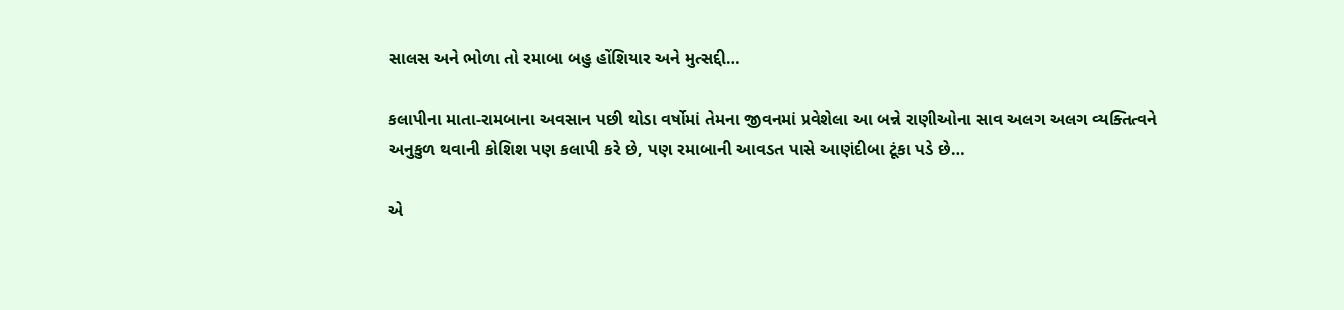સાલસ અને ભોળા તો રમાબા બહુ હોંશિયાર અને મુત્સદ્દી…

કલાપીના માતા-રામબાના અવસાન પછી થોડા વર્ષોમાં તેમના જીવનમાં પ્રવેશેલા આ બન્ને રાણીઓના સાવ અલગ અલગ વ્યક્તિત્વને અનુકુળ થવાની કોશિશ પણ કલાપી કરે છે, પણ રમાબાની આવડત પાસે આણંદીબા ટૂંકા પડે છે…

એ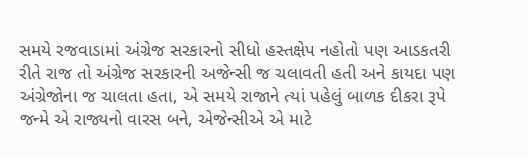સમયે રજવાડામાં અંગ્રેજ સરકારનો સીધો હસ્તક્ષેપ નહોતો પણ આડકતરી રીતે રાજ તો અંગ્રેજ સરકારની અજેન્સી જ ચલાવતી હતી અને કાયદા પણ અંગ્રેજોના જ ચાલતા હતા, એ સમયે રાજાને ત્યાં પહેલું બાળક દીકરા રૂપે જન્મે એ રાજ્યનો વારસ બને, એજેન્સીએ એ માટે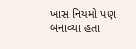ખાસ નિયમો પણ બનાવ્યા હતા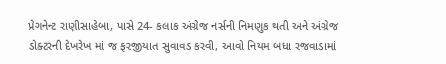પ્રેગનેન્ટ રાણીસાહેબા, પાસે 24- કલાક અંગ્રેજ નર્સની નિમણુક થતી અને અંગ્રેજ ડોક્ટરની દેખરેખ માં જ ફરજીયાત સુવાવડ કરવી, આવો નિયમ બધા રજવાડામાં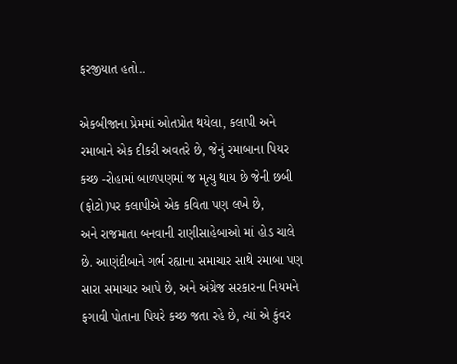ફરજીયાત હતો..

એકબીજાના પ્રેમમાં ઓતપ્રોત થયેલા, કલાપી અને રમાબાને એક દીકરી અવતરે છે, જેનું રમાબાના પિયર કચ્છ -રોહામાં બાળપણમાં જ મૃત્યુ થાય છે જેની છબી (ફોટો)પર કલાપીએ એક કવિતા પણ લખે છે,
અને રાજમાતા બનવાની રાણીસાહેબાઓ માં હોડ ચાલે છે. આણંદીબાને ગર્ભ રહ્યાના સમાચાર સાથે રમાબા પણ સારા સમાચાર આપે છે, અને અંગ્રેજ સરકારના નિયમને ફગાવી પોતાના પિયરે કચ્છ જતા રહે છે, ત્યાં એ કુંવર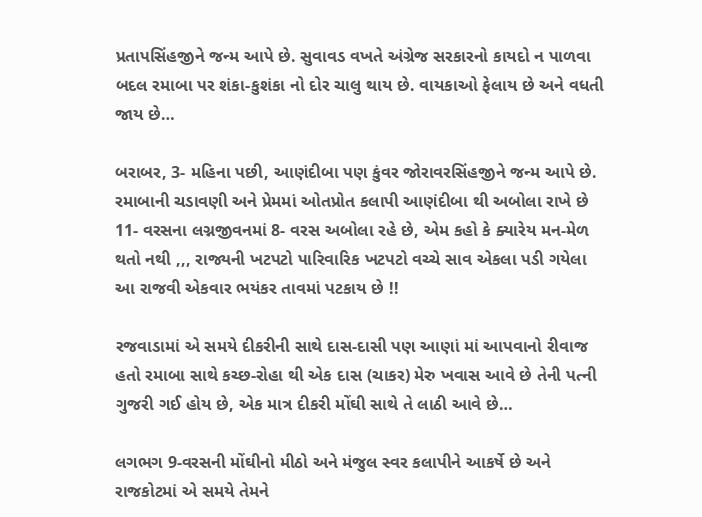પ્રતાપસિંહજીને જન્મ આપે છે. સુવાવડ વખતે અંગ્રેજ સરકારનો કાયદો ન પાળવા બદલ રમાબા પર શંકા-કુશંકા નો દોર ચાલુ થાય છે. વાયકાઓ ફેલાય છે અને વધતી જાય છે…

બરાબર, 3- મહિના પછી, આણંદીબા પણ કુંવર જોરાવરસિંહજીને જન્મ આપે છે.
રમાબાની ચડાવણી અને પ્રેમમાં ઓતપ્રોત કલાપી આણંદીબા થી અબોલા રાખે છે 11- વરસના લગ્નજીવનમાં 8- વરસ અબોલા રહે છે, એમ કહો કે ક્યારેય મન-મેળ થતો નથી ,,, રાજ્યની ખટપટો પારિવારિક ખટપટો વચ્ચે સાવ એકલા પડી ગયેલા આ રાજવી એકવાર ભયંકર તાવમાં પટકાય છે !!

રજવાડામાં એ સમયે દીકરીની સાથે દાસ-દાસી પણ આણાં માં આપવાનો રીવાજ હતો રમાબા સાથે કચ્છ-રોહા થી એક દાસ (ચાકર) મેરુ ખવાસ આવે છે તેની પત્ની ગુજરી ગઈ હોય છે, એક માત્ર દીકરી મોંઘી સાથે તે લાઠી આવે છે…

લગભગ 9-વરસની મોંઘીનો મીઠો અને મંજુલ સ્વર કલાપીને આકર્ષે છે અને રાજકોટમાં એ સમયે તેમને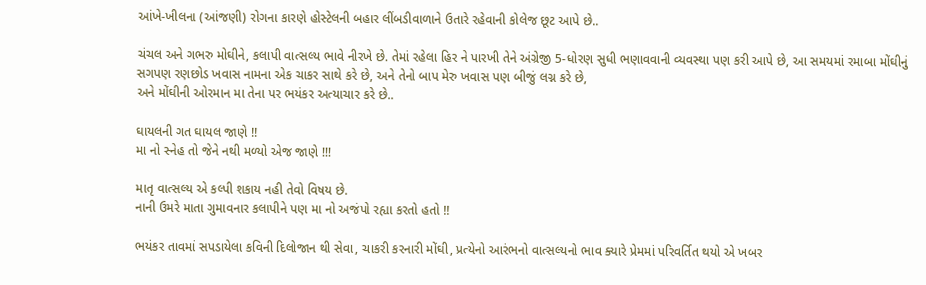આંખે-ખીલના (આંજણી) રોગના કારણે હોસ્ટેલની બહાર લીંબડીવાળાને ઉતારે રહેવાની કોલેજ છૂટ આપે છે..

ચંચલ અને ગભરુ મોઘીને, કલાપી વાત્સલ્ય ભાવે નીરખે છે. તેમાં રહેલા હિર ને પારખી તેને અંગ્રેજી 5-ધોરણ સુધી ભણાવવાની વ્યવસ્થા પણ કરી આપે છે, આ સમયમાં રમાબા મોંઘીનું સગપણ રણછોડ ખવાસ નામના એક ચાકર સાથે કરે છે, અને તેનો બાપ મેરુ ખવાસ પણ બીજું લગ્ન કરે છે,
અને મોંઘીની ઓરમાન મા તેના પર ભયંકર અત્યાચાર કરે છે..

ઘાયલની ગત ઘાયલ જાણે !!
મા નો સ્નેહ તો જેને નથી મળ્યો એજ જાણે !!!

માતૃ વાત્સલ્ય એ કલ્પી શકાય નહી તેવો વિષય છે.
નાની ઉમરે માતા ગુમાવનાર કલાપીને પણ મા નો અજંપો રહ્યા કરતો હતો !!

ભયંકર તાવમાં સપડાયેલા કવિની દિલોજાન થી સેવા, ચાકરી કરનારી મોંઘી, પ્રત્યેનો આરંભનો વાત્સલ્યનો ભાવ ક્યારે પ્રેમમાં પરિવર્તિત થયો એ ખબર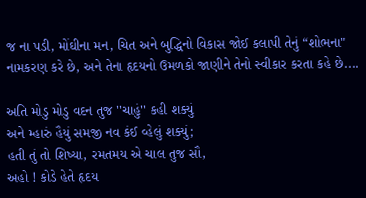જ ના પડી, મોંઘીના મન, ચિત અને બુદ્ધિનો વિકાસ જોઈ કલાપી તેનું “શોભના" નામકરણ કરે છે, અને તેના હૃદયનો ઉમળકો જાણીને તેનો સ્વીકાર કરતા કહે છે....

અતિ મોડુ મોડુ વદન તુજ ''ચાહું'' કહી શક્યું
અને મ્હારું હૈયું સમજી નવ કંઈ વ્હેલું શક્યું;
હતી તું તો શિષ્યા, રમતમય એ ચાલ તુજ સૌ,
અહો ! કોડે હેતે હૃદય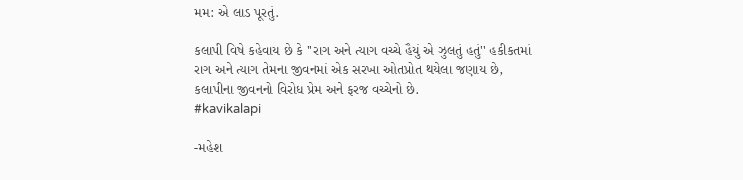મમ: એ લાડ પૂરતું.

કલાપી વિષે કહેવાય છે કે ''રાગ અને ત્યાગ વચ્ચે હૈયું એ ઝુલતું હતું'' હકીકતમાં રાગ અને ત્યાગ તેમના જીવનમાં એક સરખા ઓતપ્રોત થયેલા જણાય છે, કલાપીના જીવનનો વિરોધ પ્રેમ અને ફરજ વચ્ચેનો છે.
#kavikalapi

-મહેશ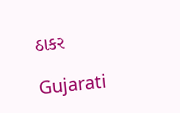ઠાકર

Gujarati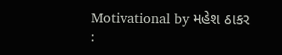Motivational by મહેશ ઠાકર :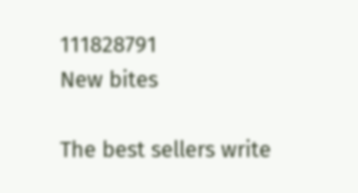111828791
New bites

The best sellers write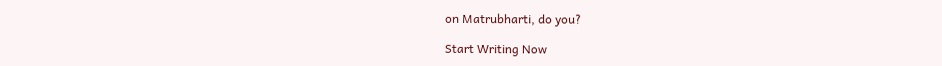on Matrubharti, do you?

Start Writing Now